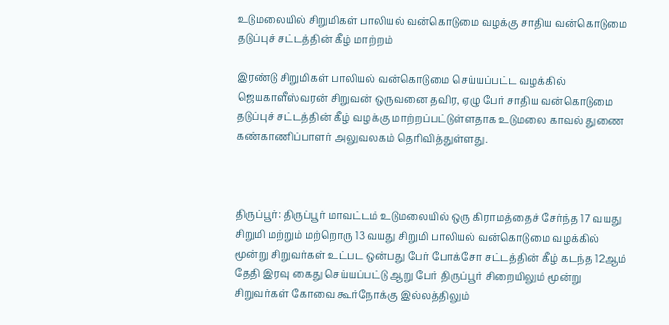உடுமலையில் சிறுமிகள் பாலியல் வன்கொடுமை வழக்கு சாதிய வன்கொடுமை தடுப்புச் சட்டத்தின் கீழ் மாற்றம்

இரண்டு சிறுமிகள் பாலியல் வன்கொடுமை செய்யப்பட்ட வழக்கில் ஜெயகாளீஸ்வரன் சிறுவன் ஒருவனை தவிர, ஏழு பேர் சாதிய வன்கொடுமை தடுப்புச் சட்டத்தின் கீழ் வழக்கு மாற்றப்பட்டுள்ளதாக உடுமலை காவல் துணை கண்காணிப்பாளர் அலுவலகம் தெரிவித்துள்ளது.



திருப்பூர்: திருப்பூர் மாவட்டம் உடுமலையில் ஒரு கிராமத்தைச் சேர்ந்த 17 வயது சிறுமி மற்றும் மற்றொரு 13 வயது சிறுமி பாலியல் வன்கொடுமை வழக்கில் மூன்று சிறுவர்கள் உட்பட ஒன்பது பேர் போக்சோ சட்டத்தின் கீழ் கடந்த 12ஆம் தேதி இரவு கைது செய்யப்பட்டு ஆறு பேர் திருப்பூர் சிறையிலும் மூன்று சிறுவர்கள் கோவை கூர்நோக்கு இல்லத்திலும்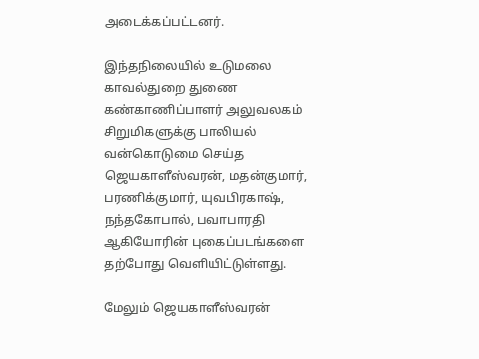அடைக்கப்பட்டனர்.

இந்தநிலையில் உடுமலை காவல்துறை துணை கண்காணிப்பாளர் அலுவலகம் சிறுமிகளுக்கு பாலியல் வன்கொடுமை செய்த ஜெயகாளீஸ்வரன், மதன்குமார், பரணிக்குமார், யுவபிரகாஷ், நந்தகோபால், பவாபாரதி ஆகியோரின் புகைப்படங்களை தற்போது வெளியிட்டுள்ளது.

மேலும் ஜெயகாளீஸ்வரன்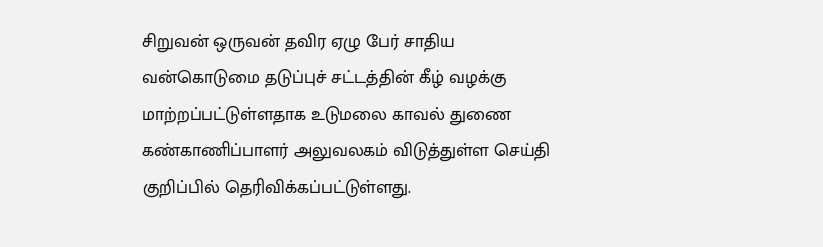சிறுவன் ஒருவன் தவிர ஏழு பேர் சாதிய வன்கொடுமை தடுப்புச் சட்டத்தின் கீழ் வழக்கு மாற்றப்பட்டுள்ளதாக உடுமலை காவல் துணை கண்காணிப்பாளர் அலுவலகம் விடுத்துள்ள செய்தி குறிப்பில் தெரிவிக்கப்பட்டுள்ளது.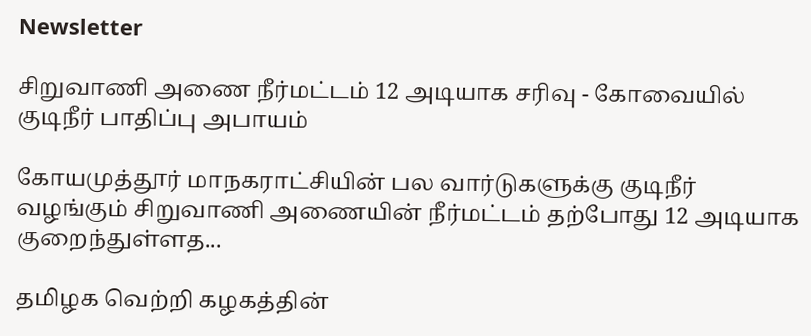Newsletter

சிறுவாணி அணை நீர்மட்டம் 12 அடியாக சரிவு - கோவையில் குடிநீர் பாதிப்பு அபாயம்

கோயமுத்தூர் மாநகராட்சியின் பல வார்டுகளுக்கு குடிநீர் வழங்கும் சிறுவாணி அணையின் நீர்மட்டம் தற்போது 12 அடியாக குறைந்துள்ளத...

தமிழக வெற்றி கழகத்தின்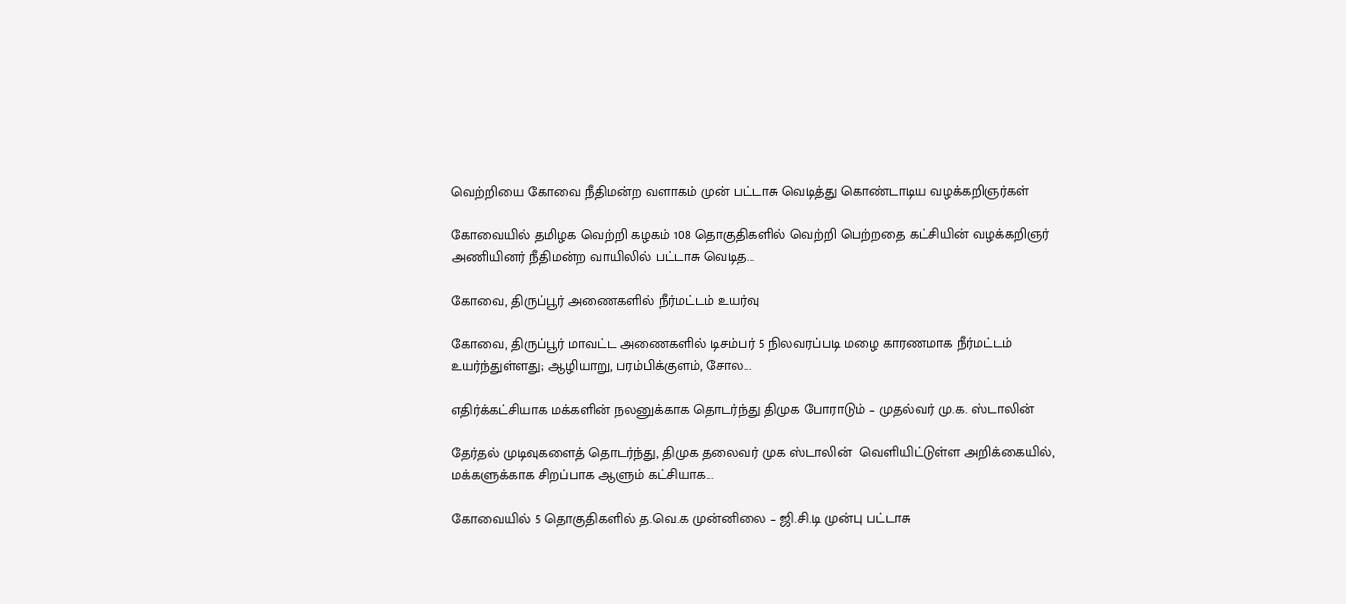வெற்றியை கோவை நீதிமன்ற வளாகம் முன் பட்டாசு வெடித்து கொண்டாடிய வழக்கறிஞர்கள்

கோவையில் தமிழக வெற்றி கழகம் 108 தொகுதிகளில் வெற்றி பெற்றதை கட்சியின் வழக்கறிஞர் அணியினர் நீதிமன்ற வாயிலில் பட்டாசு வெடித...

கோவை, திருப்பூர் அணைகளில் நீர்மட்டம் உயர்வு

கோவை, திருப்பூர் மாவட்ட அணைகளில் டிசம்பர் 5 நிலவரப்படி மழை காரணமாக நீர்மட்டம் உயர்ந்துள்ளது; ஆழியாறு, பரம்பிக்குளம், சோல...

எதிர்க்கட்சியாக மக்களின் நலனுக்காக தொடர்ந்து திமுக போராடும் – முதல்வர் மு.க. ஸ்டாலின்

தேர்தல் முடிவுகளைத் தொடர்ந்து, திமுக தலைவர் முக ஸ்டாலின்  வெளியிட்டுள்ள அறிக்கையில், மக்களுக்காக சிறப்பாக ஆளும் கட்சியாக...

கோவையில் 5 தொகுதிகளில் த.வெ.க முன்னிலை – ஜி.சி.டி முன்பு பட்டாசு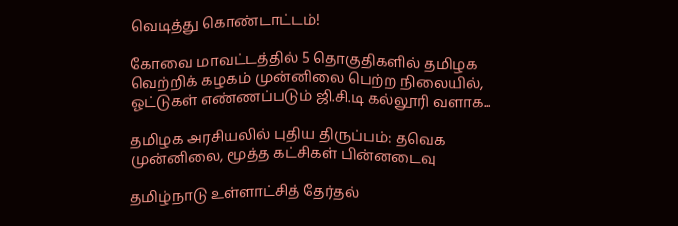வெடித்து கொண்டாட்டம்!

கோவை மாவட்டத்தில் 5 தொகுதிகளில் தமிழக வெற்றிக் கழகம் முன்னிலை பெற்ற நிலையில், ஓட்டுகள் எண்ணப்படும் ஜி.சி.டி கல்லூரி வளாக...

தமிழக அரசியலில் புதிய திருப்பம்: தவெக முன்னிலை, மூத்த கட்சிகள் பின்னடைவு

தமிழ்நாடு உள்ளாட்சித் தேர்தல்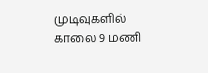முடிவுகளில் காலை 9 மணி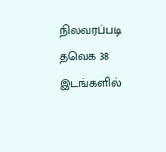நிலவரப்படி தவெக 38 இடங்களில்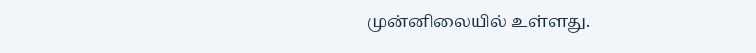முன்னிலையில் உள்ளது.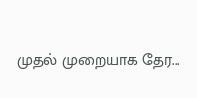முதல் முறையாக தேர...